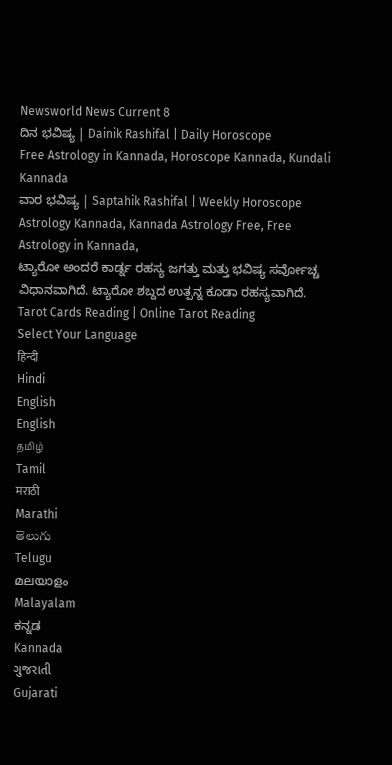Newsworld News Current 8
ದಿನ ಭವಿಷ್ಯ | Dainik Rashifal | Daily Horoscope
Free Astrology in Kannada, Horoscope Kannada, Kundali Kannada
ವಾರ ಭವಿಷ್ಯ | Saptahik Rashifal | Weekly Horoscope
Astrology Kannada, Kannada Astrology Free, Free Astrology in Kannada,
ಟ್ಯಾರೋ ಅಂದರೆ ಕಾರ್ಡ್ನ ರಹಸ್ಯ ಜಗತ್ತು ಮತ್ತು ಭವಿಷ್ಯ ಸರ್ವೋಚ್ಚ ವಿಧಾನವಾಗಿದೆ. ಟ್ಯಾರೋ ಶಬ್ದದ ಉತ್ಪನ್ನ ಕೂಡಾ ರಹಸ್ಯವಾಗಿದೆ.
Tarot Cards Reading | Online Tarot Reading
Select Your Language
हिन्दी
Hindi
English
English
தமிழ்
Tamil
मराठी
Marathi
తెలుగు
Telugu
മലയാളം
Malayalam
ಕನ್ನಡ
Kannada
ગુજરાતી
Gujarati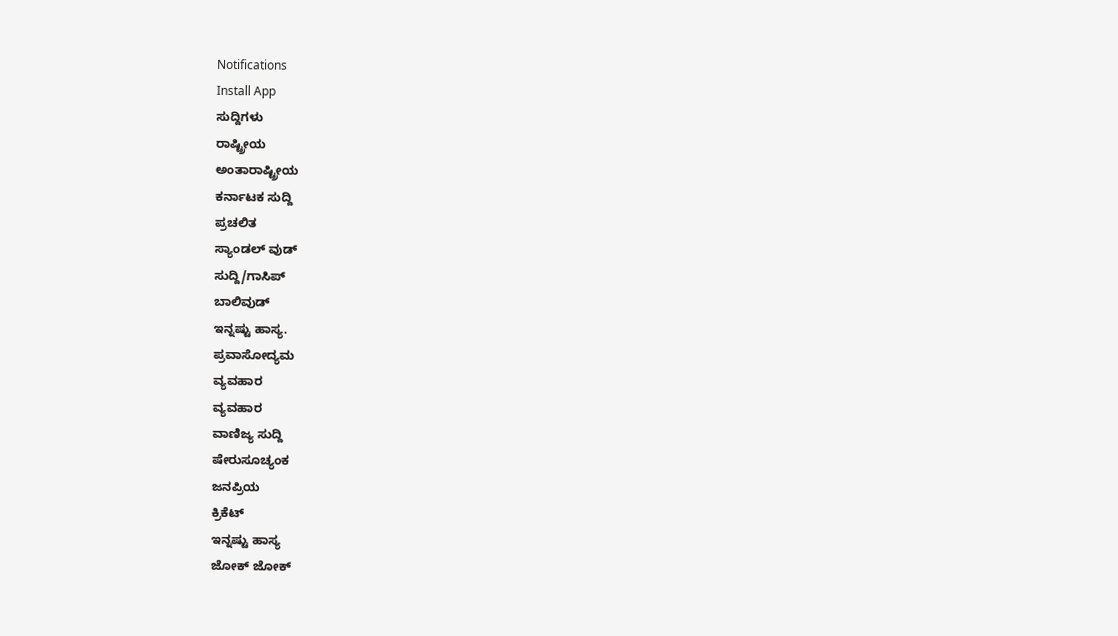Notifications
Install App
ಸುದ್ದಿಗಳು
ರಾಷ್ಟ್ರೀಯ
ಅಂತಾರಾಷ್ಟ್ರೀಯ
ಕರ್ನಾಟಕ ಸುದ್ದಿ
ಪ್ರಚಲಿತ
ಸ್ಯಾಂಡಲ್ ವುಡ್
ಸುದ್ದಿ/ಗಾಸಿಪ್
ಬಾಲಿವುಡ್
ಇನ್ನಷ್ಟು ಹಾಸ್ಯ.
ಪ್ರವಾಸೋದ್ಯಮ
ವ್ಯವಹಾರ
ವ್ಯವಹಾರ
ವಾಣಿಜ್ಯ ಸುದ್ದಿ
ಷೇರುಸೂಚ್ಯಂಕ
ಜನಪ್ರಿಯ
ಕ್ರಿಕೆಟ್
ಇನ್ನಷ್ಟು ಹಾಸ್ಯ
ಜೋಕ್ ಜೋಕ್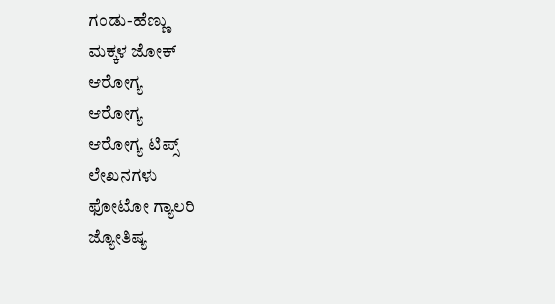ಗಂಡು-ಹೆಣ್ಣು
ಮಕ್ಕಳ ಜೋಕ್
ಆರೋಗ್ಯ
ಆರೋಗ್ಯ
ಆರೋಗ್ಯ ಟಿಪ್ಸ್
ಲೇಖನಗಳು
ಫೋಟೋ ಗ್ಯಾಲರಿ
ಜ್ಯೋತಿಷ್ಯ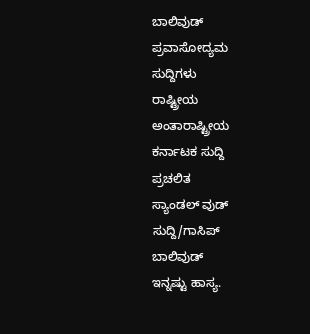ಬಾಲಿವುಡ್
ಪ್ರವಾಸೋದ್ಯಮ
ಸುದ್ದಿಗಳು
ರಾಷ್ಟ್ರೀಯ
ಅಂತಾರಾಷ್ಟ್ರೀಯ
ಕರ್ನಾಟಕ ಸುದ್ದಿ
ಪ್ರಚಲಿತ
ಸ್ಯಾಂಡಲ್ ವುಡ್
ಸುದ್ದಿ/ಗಾಸಿಪ್
ಬಾಲಿವುಡ್
ಇನ್ನಷ್ಟು ಹಾಸ್ಯ.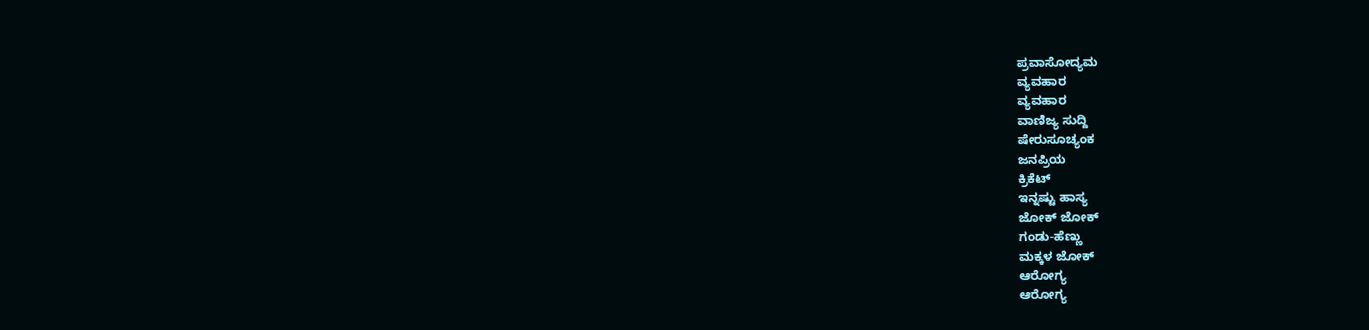ಪ್ರವಾಸೋದ್ಯಮ
ವ್ಯವಹಾರ
ವ್ಯವಹಾರ
ವಾಣಿಜ್ಯ ಸುದ್ದಿ
ಷೇರುಸೂಚ್ಯಂಕ
ಜನಪ್ರಿಯ
ಕ್ರಿಕೆಟ್
ಇನ್ನಷ್ಟು ಹಾಸ್ಯ
ಜೋಕ್ ಜೋಕ್
ಗಂಡು-ಹೆಣ್ಣು
ಮಕ್ಕಳ ಜೋಕ್
ಆರೋಗ್ಯ
ಆರೋಗ್ಯ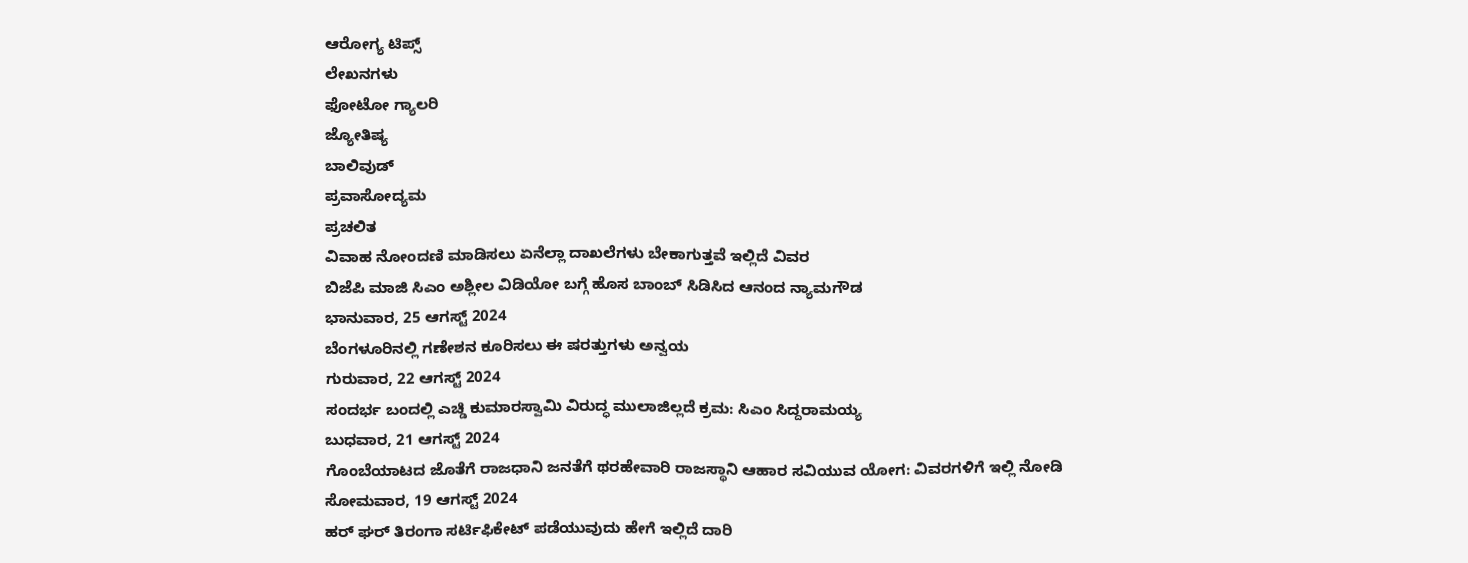ಆರೋಗ್ಯ ಟಿಪ್ಸ್
ಲೇಖನಗಳು
ಫೋಟೋ ಗ್ಯಾಲರಿ
ಜ್ಯೋತಿಷ್ಯ
ಬಾಲಿವುಡ್
ಪ್ರವಾಸೋದ್ಯಮ
ಪ್ರಚಲಿತ
ವಿವಾಹ ನೋಂದಣಿ ಮಾಡಿಸಲು ಏನೆಲ್ಲಾ ದಾಖಲೆಗಳು ಬೇಕಾಗುತ್ತವೆ ಇಲ್ಲಿದೆ ವಿವರ
ಬಿಜೆಪಿ ಮಾಜಿ ಸಿಎಂ ಅಶ್ಲೀಲ ವಿಡಿಯೋ ಬಗ್ಗೆ ಹೊಸ ಬಾಂಬ್ ಸಿಡಿಸಿದ ಆನಂದ ನ್ಯಾಮಗೌಡ
ಭಾನುವಾರ, 25 ಆಗಸ್ಟ್ 2024
ಬೆಂಗಳೂರಿನಲ್ಲಿ ಗಣೇಶನ ಕೂರಿಸಲು ಈ ಷರತ್ತುಗಳು ಅನ್ವಯ
ಗುರುವಾರ, 22 ಆಗಸ್ಟ್ 2024
ಸಂದರ್ಭ ಬಂದಲ್ಲಿ ಎಚ್ಡಿ ಕುಮಾರಸ್ವಾಮಿ ವಿರುದ್ಧ ಮುಲಾಜಿಲ್ಲದೆ ಕ್ರಮ: ಸಿಎಂ ಸಿದ್ದರಾಮಯ್ಯ
ಬುಧವಾರ, 21 ಆಗಸ್ಟ್ 2024
ಗೊಂಬೆಯಾಟದ ಜೊತೆಗೆ ರಾಜಧಾನಿ ಜನತೆಗೆ ಥರಹೇವಾರಿ ರಾಜಸ್ಥಾನಿ ಆಹಾರ ಸವಿಯುವ ಯೋಗ: ವಿವರಗಳಿಗೆ ಇಲ್ಲಿ ನೋಡಿ
ಸೋಮವಾರ, 19 ಆಗಸ್ಟ್ 2024
ಹರ್ ಘರ್ ತಿರಂಗಾ ಸರ್ಟಿಫಿಕೇಟ್ ಪಡೆಯುವುದು ಹೇಗೆ ಇಲ್ಲಿದೆ ದಾರಿ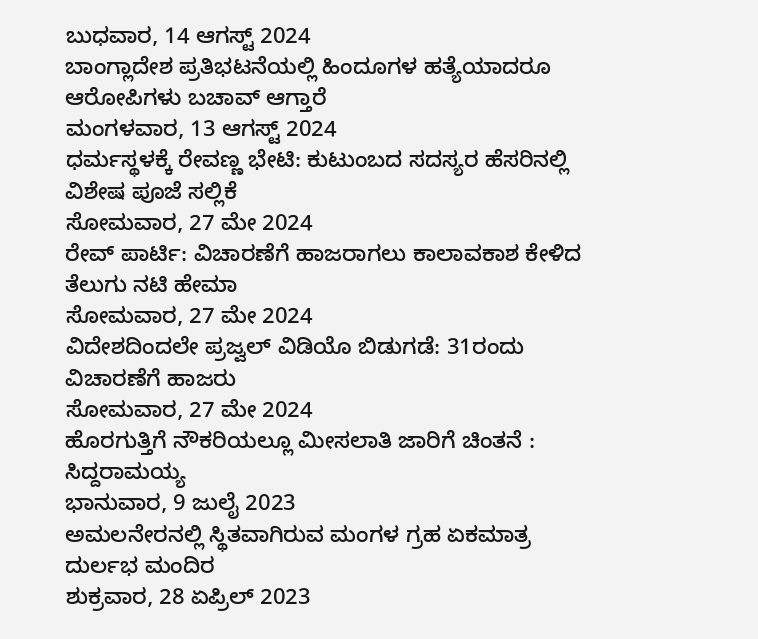ಬುಧವಾರ, 14 ಆಗಸ್ಟ್ 2024
ಬಾಂಗ್ಲಾದೇಶ ಪ್ರತಿಭಟನೆಯಲ್ಲಿ ಹಿಂದೂಗಳ ಹತ್ಯೆಯಾದರೂ ಆರೋಪಿಗಳು ಬಚಾವ್ ಆಗ್ತಾರೆ
ಮಂಗಳವಾರ, 13 ಆಗಸ್ಟ್ 2024
ಧರ್ಮಸ್ಥಳಕ್ಕೆ ರೇವಣ್ಣ ಭೇಟಿ: ಕುಟುಂಬದ ಸದಸ್ಯರ ಹೆಸರಿನಲ್ಲಿ ವಿಶೇಷ ಪೂಜೆ ಸಲ್ಲಿಕೆ
ಸೋಮವಾರ, 27 ಮೇ 2024
ರೇವ್ ಪಾರ್ಟಿ: ವಿಚಾರಣೆಗೆ ಹಾಜರಾಗಲು ಕಾಲಾವಕಾಶ ಕೇಳಿದ ತೆಲುಗು ನಟಿ ಹೇಮಾ
ಸೋಮವಾರ, 27 ಮೇ 2024
ವಿದೇಶದಿಂದಲೇ ಪ್ರಜ್ವಲ್ ವಿಡಿಯೊ ಬಿಡುಗಡೆ: 31ರಂದು ವಿಚಾರಣೆಗೆ ಹಾಜರು
ಸೋಮವಾರ, 27 ಮೇ 2024
ಹೊರಗುತ್ತಿಗೆ ನೌಕರಿಯಲ್ಲೂ ಮೀಸಲಾತಿ ಜಾರಿಗೆ ಚಿಂತನೆ : ಸಿದ್ದರಾಮಯ್ಯ
ಭಾನುವಾರ, 9 ಜುಲೈ 2023
ಅಮಲನೇರನಲ್ಲಿ ಸ್ಥಿತವಾಗಿರುವ ಮಂಗಳ ಗ್ರಹ ಏಕಮಾತ್ರ ದುರ್ಲಭ ಮಂದಿರ
ಶುಕ್ರವಾರ, 28 ಏಪ್ರಿಲ್ 2023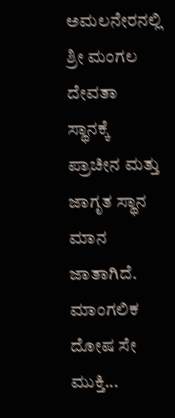ಅಮಲನೇರನಲ್ಲಿ ಶ್ರೀ ಮಂಗಲ ದೇವತಾ ಸ್ಥಾನಕ್ಕೆ ಪ್ರಾಚೀನ ಮತ್ತು ಜಾಗೃತ ಸ್ಥಾನ ಮಾನ ಜಾತಾಗಿದೆ. ಮಾಂಗಲಿಕ ದೋಷ ಸೇ ಮುಕ್ತಿ...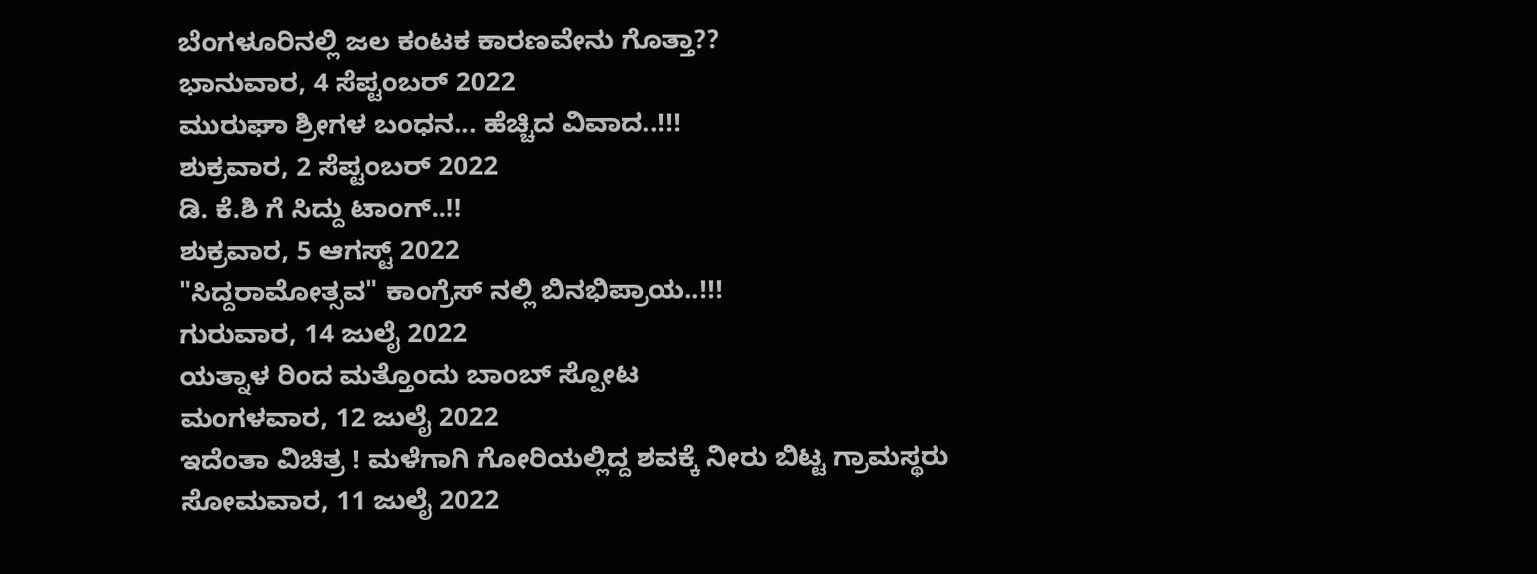ಬೆಂಗಳೂರಿನಲ್ಲಿ ಜಲ ಕಂಟಕ ಕಾರಣವೇನು ಗೊತ್ತಾ??
ಭಾನುವಾರ, 4 ಸೆಪ್ಟಂಬರ್ 2022
ಮುರುಘಾ ಶ್ರೀಗಳ ಬಂಧನ... ಹೆಚ್ಚಿದ ವಿವಾದ..!!!
ಶುಕ್ರವಾರ, 2 ಸೆಪ್ಟಂಬರ್ 2022
ಡಿ. ಕೆ.ಶಿ ಗೆ ಸಿದ್ದು ಟಾಂಗ್..!!
ಶುಕ್ರವಾರ, 5 ಆಗಸ್ಟ್ 2022
"ಸಿದ್ದರಾಮೋತ್ಸವ" ಕಾಂಗ್ರೆಸ್ ನಲ್ಲಿ ಬಿನಭಿಪ್ರಾಯ..!!!
ಗುರುವಾರ, 14 ಜುಲೈ 2022
ಯತ್ನಾಳ ರಿಂದ ಮತ್ತೊಂದು ಬಾಂಬ್ ಸ್ಪೋಟ
ಮಂಗಳವಾರ, 12 ಜುಲೈ 2022
ಇದೆಂತಾ ವಿಚಿತ್ರ ! ಮಳೆಗಾಗಿ ಗೋರಿಯಲ್ಲಿದ್ದ ಶವಕ್ಕೆ ನೀರು ಬಿಟ್ಟ ಗ್ರಾಮಸ್ಥರು
ಸೋಮವಾರ, 11 ಜುಲೈ 2022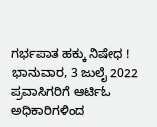ಗರ್ಭಪಾತ ಹಕ್ಕು ನಿಷೇಧ !
ಭಾನುವಾರ, 3 ಜುಲೈ 2022
ಪ್ರವಾಸಿಗರಿಗೆ ಆರ್ಟಿಓ ಅಧಿಕಾರಿಗಳಿಂದ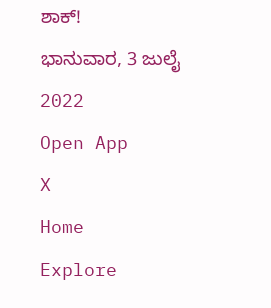ಶಾಕ್!
ಭಾನುವಾರ, 3 ಜುಲೈ 2022
Open App
X
Home
Explore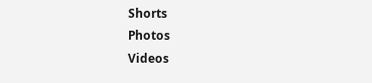Shorts
Photos
Videos